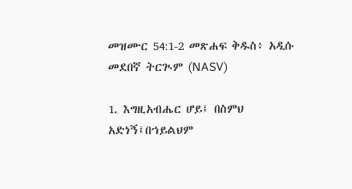መዝሙር 54:1-2 መጽሐፍ ቅዱስ፥ አዲሱ መደበኛ ትርጒም (NASV)

1. እግዚአብሔር ሆይ፤ በስምህ አድነኝ፤በኀይልህም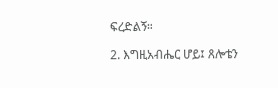ፍረድልኝ።

2. እግዚአብሔር ሆይ፤ ጸሎቴን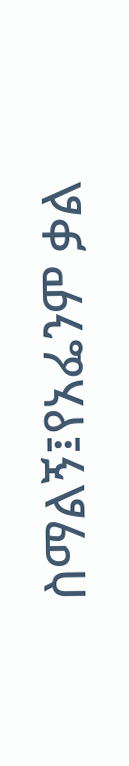ስማልኝ፤የአፌንም ቃል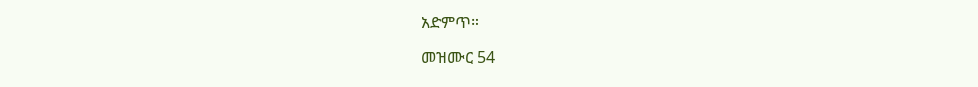አድምጥ።

መዝሙር 54